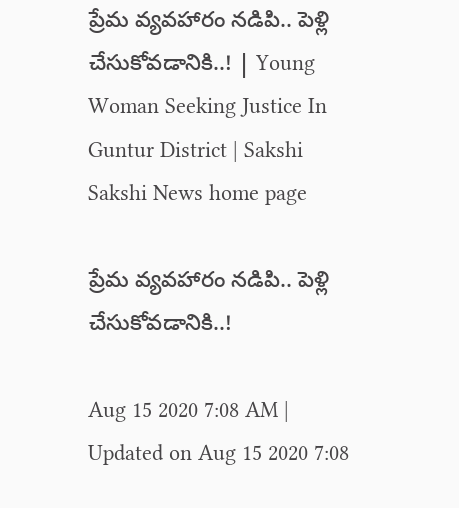ప్రేమ వ్యవహారం నడిపి.. పెళ్లి చేసుకోవడానికి..! | Young Woman Seeking Justice In Guntur District | Sakshi
Sakshi News home page

ప్రేమ వ్యవహారం నడిపి.. పెళ్లి చేసుకోవడానికి..!

Aug 15 2020 7:08 AM | Updated on Aug 15 2020 7:08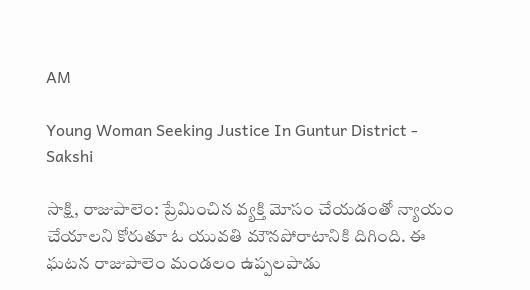AM

Young Woman Seeking Justice In Guntur District - Sakshi

సాక్షి, రాజుపాలెం: ప్రేమించిన వ్యక్తి మోసం చేయడంతో న్యాయం చేయాలని కోరుతూ ఓ యువతి మౌనపోరాటానికి దిగింది. ఈ ఘటన రాజుపాలెం మండలం ఉప్పలపాడు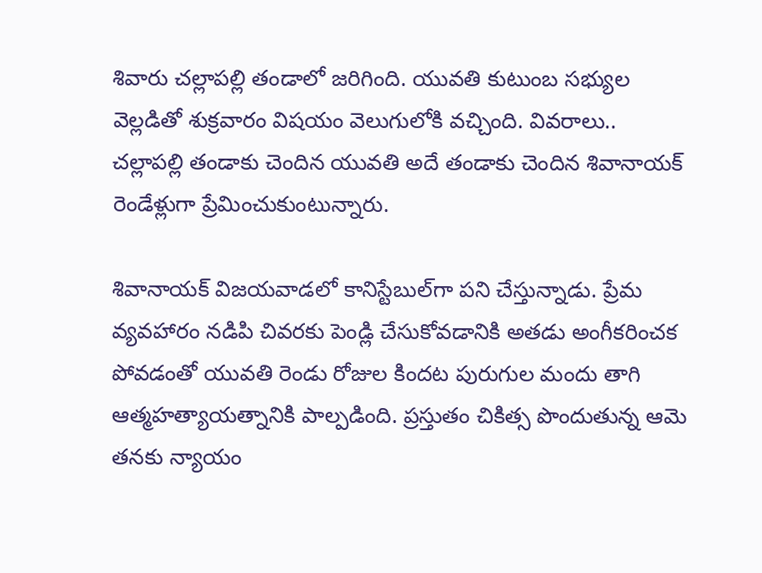శివారు చల్లాపల్లి తండాలో జరిగింది. యువతి కుటుంబ సభ్యుల వెల్లడితో శుక్రవారం విషయం వెలుగులోకి వచ్చింది. వివరాలు.. చల్లాపల్లి తండాకు చెందిన యువతి అదే తండాకు చెందిన శివానాయక్‌ రెండేళ్లుగా ప్రేమించుకుంటున్నారు.

శివానాయక్‌ విజయవాడలో కానిస్టేబుల్‌గా పని చేస్తున్నాడు. ప్రేమ వ్యవహారం నడిపి చివరకు పెండ్లి చేసుకోవడానికి అతడు అంగీకరించక పోవడంతో యువతి రెండు రోజుల కిందట పురుగుల మందు తాగి ఆత్మహత్యాయత్నానికి పాల్పడింది. ప్రస్తుతం చికిత్స పొందుతున్న ఆమె తనకు న్యాయం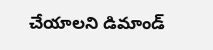చేయాలని డిమాండ్‌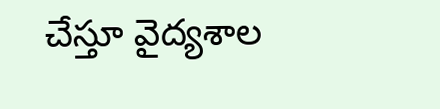చేస్తూ వైద్యశాల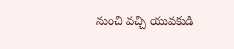నుంచి వచ్చి యువకుడి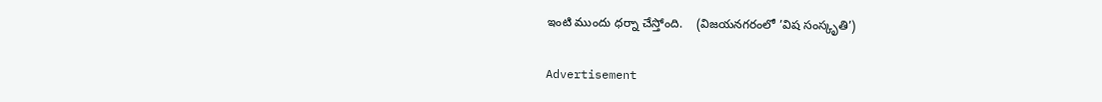ఇంటి ముందు ధర్నా చేస్తోంది.    (విజయనగరంలో ’విష సంస్కృతి’)

Advertisement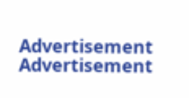Advertisement
Advertisement